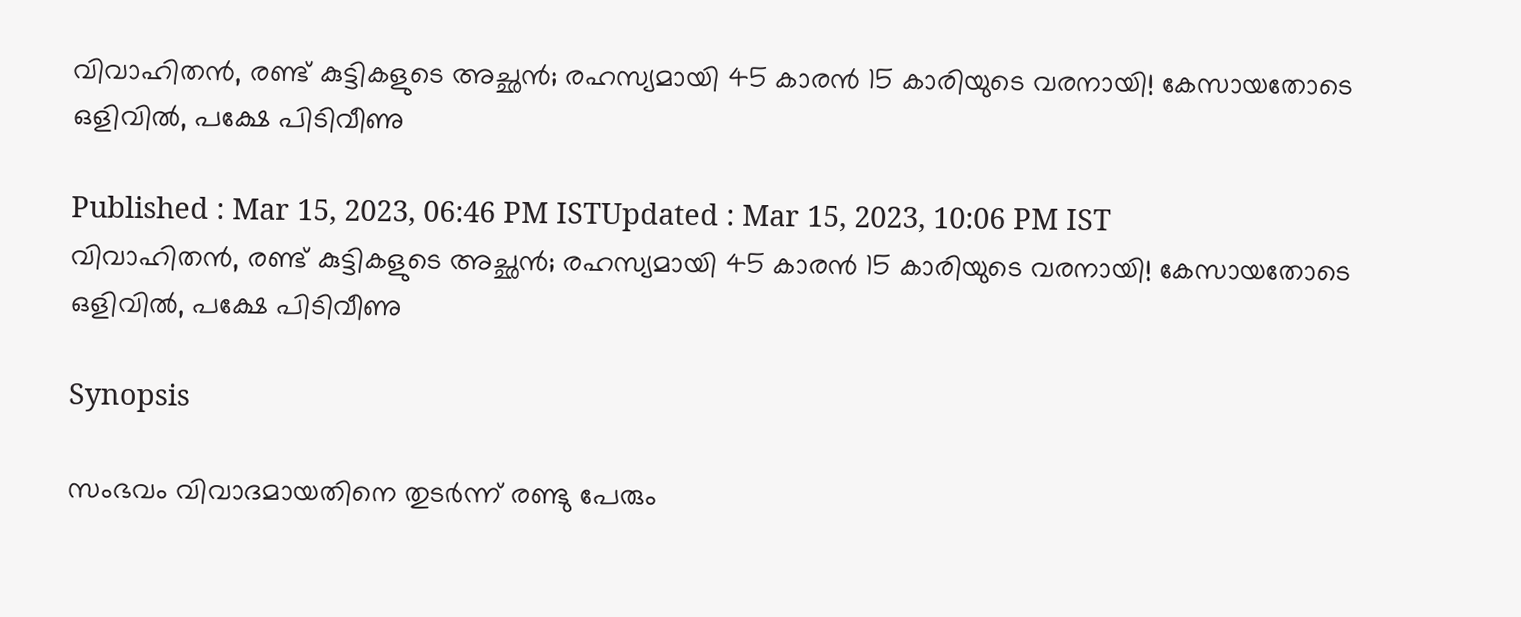വിവാഹിതൻ, രണ്ട് കുട്ടികളുടെ അച്ഛൻ; രഹസ്യമായി 45 കാരൻ 15 കാരിയുടെ വരനായി! കേസായതോടെ ഒളിവിൽ, പക്ഷേ പിടിവീണു

Published : Mar 15, 2023, 06:46 PM ISTUpdated : Mar 15, 2023, 10:06 PM IST
വിവാഹിതൻ, രണ്ട് കുട്ടികളുടെ അച്ഛൻ; രഹസ്യമായി 45 കാരൻ 15 കാരിയുടെ വരനായി! കേസായതോടെ ഒളിവിൽ, പക്ഷേ പിടിവീണു

Synopsis

സംഭവം വിവാദമായതിനെ തുടര്‍ന്ന് രണ്ടു പേരും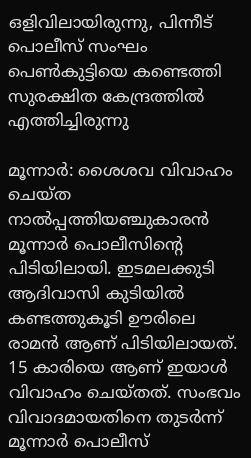ഒളിവിലായിരുന്നു, പിന്നീട് പൊലീസ് സംഘം പെണ്‍കുട്ടിയെ കണ്ടെത്തി സുരക്ഷിത കേന്ദ്രത്തിൽ എത്തിച്ചിരുന്നു

മൂന്നാർ: ശൈശവ വിവാഹം ചെയ്ത നാല്‍പ്പത്തിയഞ്ചുകാരന്‍ മൂന്നാർ പൊലീസിന്‍റെ പിടിയിലായി. ഇടമലക്കുടി ആദിവാസി കുടിയില്‍ കണ്ടത്തുകൂടി ഊരിലെ രാമന്‍ ആണ് പിടിയിലായത്. 15 കാരിയെ ആണ് ഇയാൾ വിവാഹം ചെയ്തത്. സംഭവം വിവാദമായതിനെ തുടര്‍ന്ന് മൂന്നാര്‍ പൊലീസ്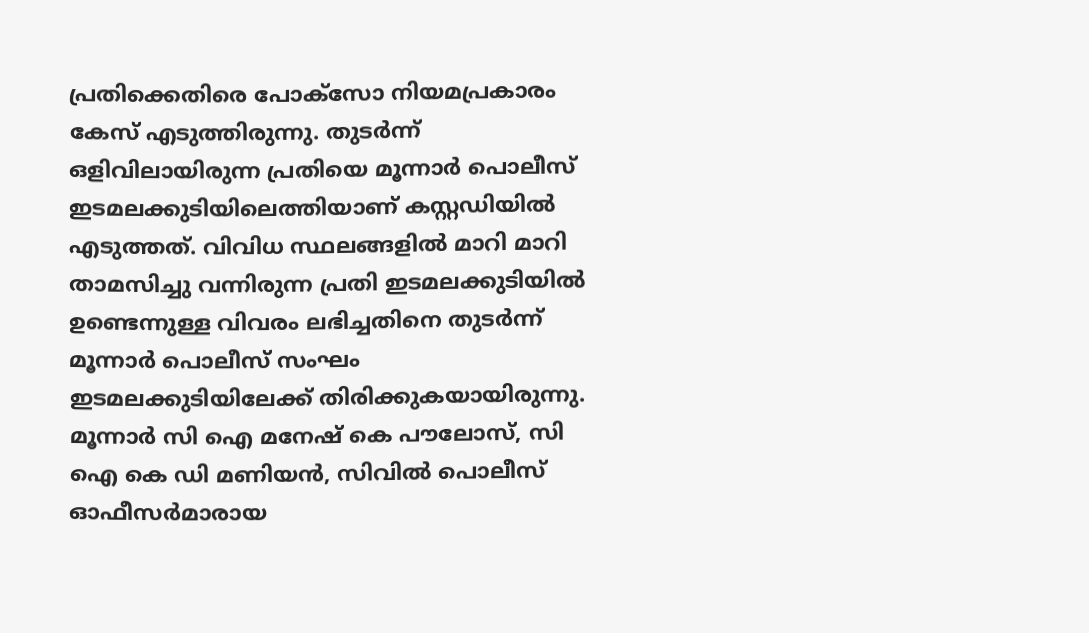പ്രതിക്കെതിരെ പോക്‌സോ നിയമപ്രകാരം കേസ് എടുത്തിരുന്നു. തുടര്‍ന്ന് ഒളിവിലായിരുന്ന പ്രതിയെ മൂന്നാര്‍ പൊലീസ് ഇടമലക്കുടിയിലെത്തിയാണ് കസ്റ്റഡിയില്‍ എടുത്തത്. വിവിധ സ്ഥലങ്ങളില്‍ മാറി മാറി താമസിച്ചു വന്നിരുന്ന പ്രതി ഇടമലക്കുടിയില്‍ ഉണ്ടെന്നുള്ള വിവരം ലഭിച്ചതിനെ തുടര്‍ന്ന് മൂന്നാര്‍ പൊലീസ് സംഘം ഇടമലക്കുടിയിലേക്ക് തിരിക്കുകയായിരുന്നു. മൂന്നാര്‍ സി ഐ മനേഷ് കെ പൗലോസ്, സി ഐ കെ ഡി മണിയന്‍, സിവില്‍ പൊലീസ് ഓഫീസര്‍മാരായ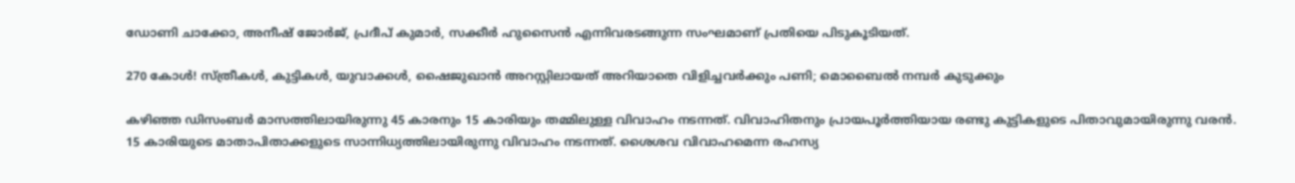ഡോണി ചാക്കോ, അനീഷ് ജോര്‍ജ്, പ്രദീപ് കുമാര്‍, സക്കീര്‍ ഹുസൈന്‍ എന്നിവരടങ്ങുന്ന സംഘമാണ് പ്രതിയെ പിടുകൂടിയത്.

270 കോൾ! സ്ത്രീകൾ, കുട്ടികൾ, യുവാക്കൾ, ഷൈജുഖാൻ അറസ്റ്റിലായത് അറിയാതെ വിളിച്ചവർക്കും പണി; മൊബൈൽ നമ്പർ കുടുക്കും

കഴിഞ്ഞ ഡിസംബർ മാസത്തിലായിരുന്നു 45 കാരനും 15 കാരിയും തമ്മിലുള്ള വിവാഹം നടന്നത്. വിവാഹിതനും പ്രായപൂര്‍ത്തിയായ രണ്ടു കുട്ടികളുടെ പിതാവുമായിരുന്നു വരന്‍. 15 കാരിയുടെ മാതാപിതാക്കളുടെ സാന്നിധ്യത്തിലായിരുന്നു വിവാഹം നടന്നത്. ശൈശവ വിവാഹമെന്ന രഹസ്യ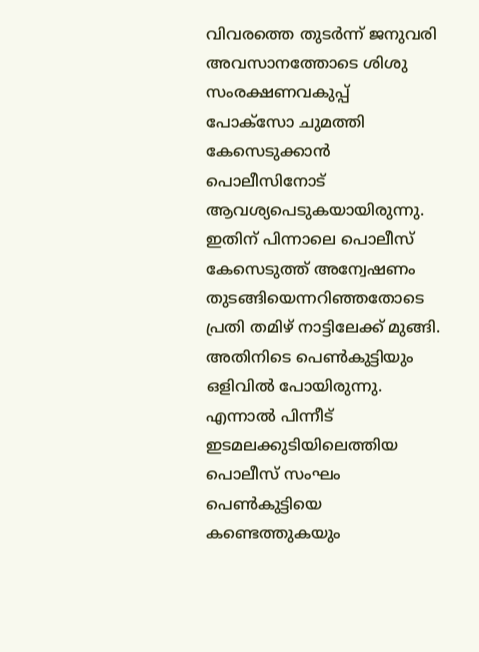വിവരത്തെ തുടര്‍ന്ന് ജനുവരി അവസാനത്തോടെ ശിശു സംരക്ഷണവകുപ്പ്  പോക്സോ ചുമത്തി കേസെടുക്കാൻ പൊലീസിനോട് ആവശ്യപെടുകയായിരുന്നു. ഇതിന് പിന്നാലെ പൊലീസ് കേസെടുത്ത് അന്വേഷണം തുടങ്ങിയെന്നറിഞ്ഞതോടെ പ്രതി തമിഴ് നാട്ടിലേക്ക് മുങ്ങി. അതിനിടെ പെൺകുട്ടിയും ഒളിവിൽ പോയിരുന്നു. എന്നാൽ പിന്നീട് ഇടമലക്കുടിയിലെത്തിയ പൊലീസ് സംഘം പെണ്‍കുട്ടിയെ കണ്ടെത്തുകയും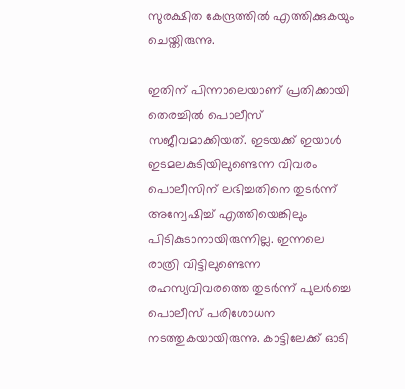സുരക്ഷിത കേന്ദ്രത്തിൽ എത്തിക്കുകയും ചെയ്തിരുന്നു.

ഇതിന് പിന്നാലെയാണ് പ്രതിക്കായി തെര‍ച്ചിൽ പൊലീസ് സജീവമാക്കിയത്. ഇടയക്ക് ഇയാൾ ഇടമലകുടിയിലുണ്ടെന്ന വിവരം പൊലീസിന് ലഭിച്ചതിനെ തു‍ടർന്ന് അന്വേഷിച്ച് എത്തിയെങ്കിലും പിടികുടാനായിരുന്നില്ല. ഇന്നലെ രാത്രി വിട്ടിലുണ്ടെന്ന രഹസ്യവിവരത്തെ തുടര്‍ന്ന് പുലർച്ചെ പൊലീസ് പരിശോധന നടത്തുകയായിരുന്നു. കാട്ടിലേക്ക് ഓടി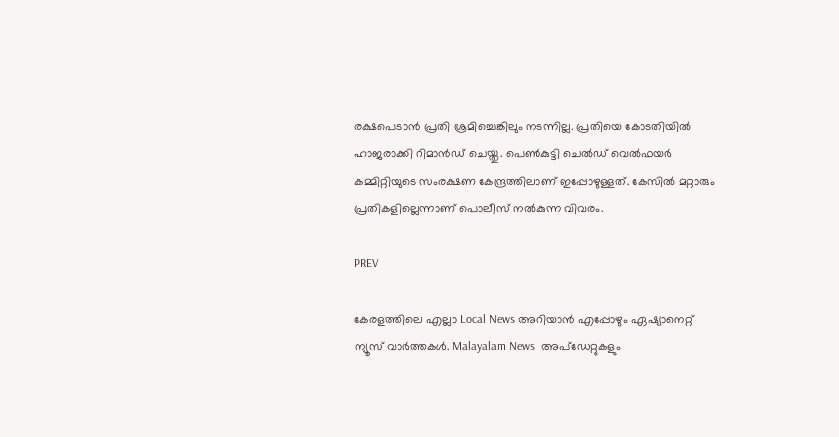രക്ഷപെടാന്‍ പ്രതി ശ്രമിച്ചെങ്കിലും നടന്നില്ല. പ്രതിയെ കോടതിയില്‍ ഹാജരാക്കി റിമാൻഡ് ചെയ്തു. പെൺകുട്ടി ചെല്‍ഡ് വെല്‍ഫയര്‍ കമ്മിറ്റിയുടെ സംരക്ഷണ കേന്ദ്രത്തിലാണ് ഇപ്പോഴുള്ളത്. കേസിൽ മറ്റാരും പ്രതികളില്ലെന്നാണ് പൊലീസ് നൽകുന്ന വിവരം.

PREV

കേരളത്തിലെ എല്ലാ Local News അറിയാൻ എപ്പോഴും ഏഷ്യാനെറ്റ് ന്യൂസ് വാർത്തകൾ. Malayalam News  അപ്‌ഡേറ്റുകളും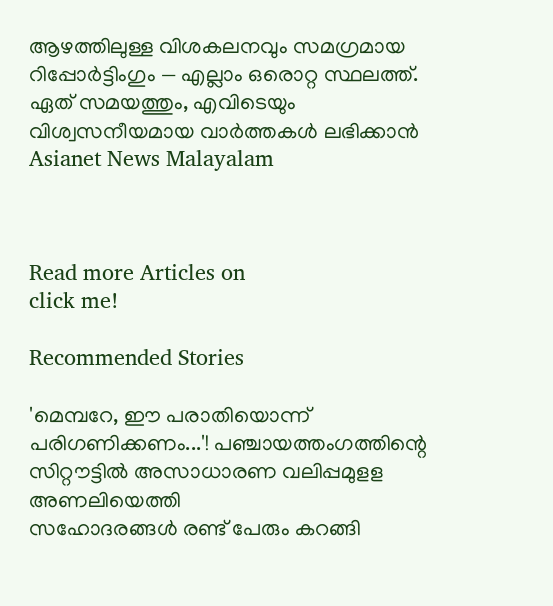ആഴത്തിലുള്ള വിശകലനവും സമഗ്രമായ റിപ്പോർട്ടിംഗും — എല്ലാം ഒരൊറ്റ സ്ഥലത്ത്. ഏത് സമയത്തും, എവിടെയും വിശ്വസനീയമായ വാർത്തകൾ ലഭിക്കാൻ Asianet News Malayalam



Read more Articles on
click me!

Recommended Stories

'മെമ്പറേ, ഈ പരാതിയൊന്ന് പരിഗണിക്കണം...'! പഞ്ചായത്തംഗത്തിന്റെ സിറ്റൗട്ടിൽ അസാധാരണ വലിപ്പമുളള അണലിയെത്തി
സഹോദരങ്ങൾ രണ്ട് പേരും കറങ്ങി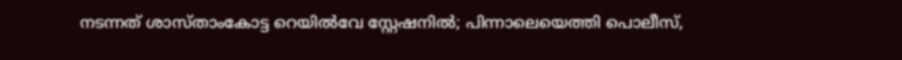നടന്നത് ശാസ്താംകോട്ട റെയിൽവേ സ്റ്റേഷനിൽ; പിന്നാലെയെത്തി പൊലീസ്,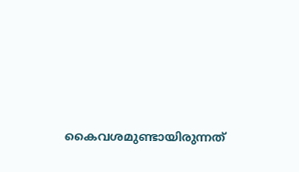കൈവശമുണ്ടായിരുന്നത്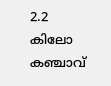2.2 കിലോ കഞ്ചാവ്